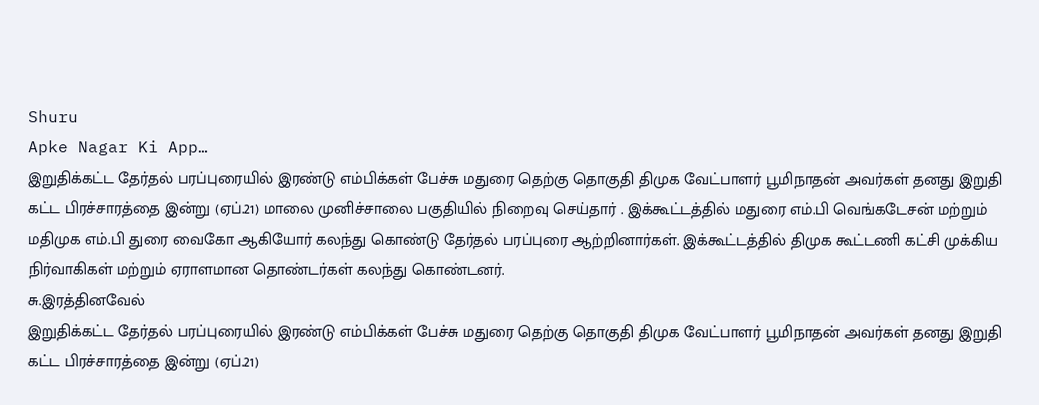Shuru
Apke Nagar Ki App…
இறுதிக்கட்ட தேர்தல் பரப்புரையில் இரண்டு எம்பிக்கள் பேச்சு மதுரை தெற்கு தொகுதி திமுக வேட்பாளர் பூமிநாதன் அவர்கள் தனது இறுதி கட்ட பிரச்சாரத்தை இன்று (ஏப்.21) மாலை முனிச்சாலை பகுதியில் நிறைவு செய்தார் . இக்கூட்டத்தில் மதுரை எம்.பி வெங்கடேசன் மற்றும் மதிமுக எம்.பி துரை வைகோ ஆகியோர் கலந்து கொண்டு தேர்தல் பரப்புரை ஆற்றினார்கள். இக்கூட்டத்தில் திமுக கூட்டணி கட்சி முக்கிய நிர்வாகிகள் மற்றும் ஏராளமான தொண்டர்கள் கலந்து கொண்டனர்.
சு.இரத்தினவேல்
இறுதிக்கட்ட தேர்தல் பரப்புரையில் இரண்டு எம்பிக்கள் பேச்சு மதுரை தெற்கு தொகுதி திமுக வேட்பாளர் பூமிநாதன் அவர்கள் தனது இறுதி கட்ட பிரச்சாரத்தை இன்று (ஏப்.21)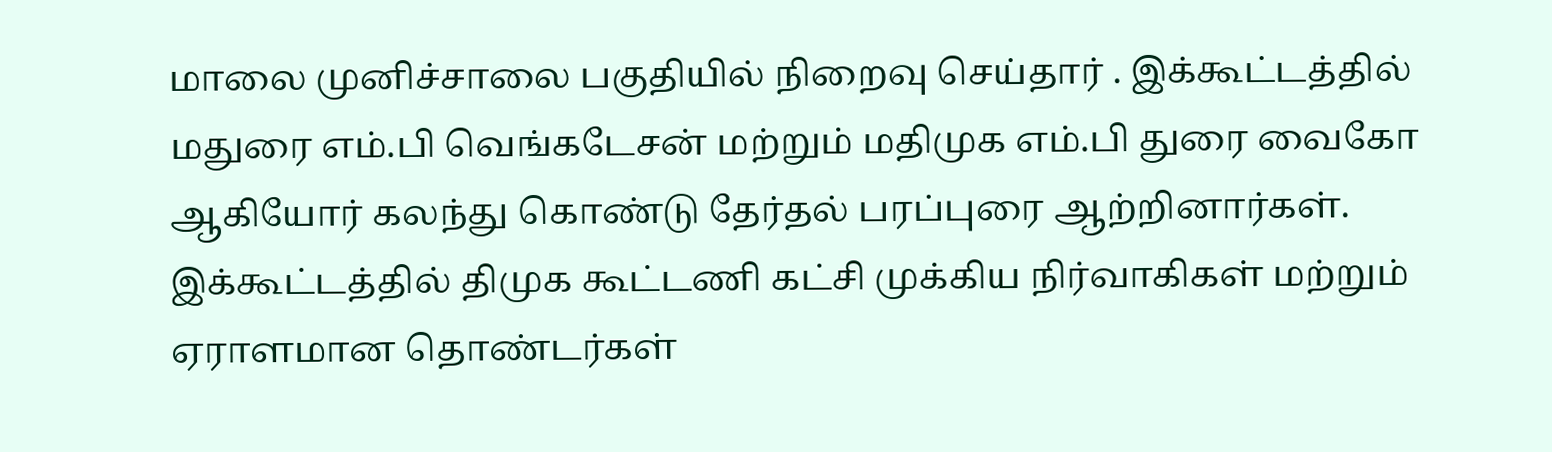மாலை முனிச்சாலை பகுதியில் நிறைவு செய்தார் . இக்கூட்டத்தில் மதுரை எம்.பி வெங்கடேசன் மற்றும் மதிமுக எம்.பி துரை வைகோ ஆகியோர் கலந்து கொண்டு தேர்தல் பரப்புரை ஆற்றினார்கள். இக்கூட்டத்தில் திமுக கூட்டணி கட்சி முக்கிய நிர்வாகிகள் மற்றும் ஏராளமான தொண்டர்கள்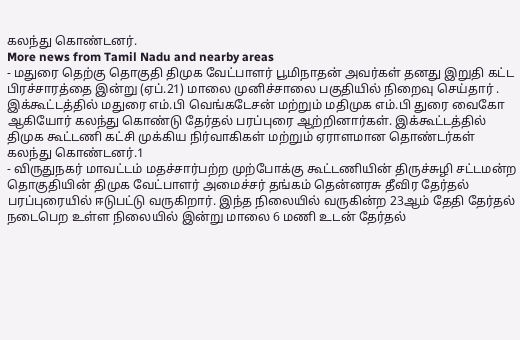கலந்து கொண்டனர்.
More news from Tamil Nadu and nearby areas
- மதுரை தெற்கு தொகுதி திமுக வேட்பாளர் பூமிநாதன் அவர்கள் தனது இறுதி கட்ட பிரச்சாரத்தை இன்று (ஏப்.21) மாலை முனிச்சாலை பகுதியில் நிறைவு செய்தார் . இக்கூட்டத்தில் மதுரை எம்.பி வெங்கடேசன் மற்றும் மதிமுக எம்.பி துரை வைகோ ஆகியோர் கலந்து கொண்டு தேர்தல் பரப்புரை ஆற்றினார்கள். இக்கூட்டத்தில் திமுக கூட்டணி கட்சி முக்கிய நிர்வாகிகள் மற்றும் ஏராளமான தொண்டர்கள் கலந்து கொண்டனர்.1
- விருதுநகர் மாவட்டம் மதச்சார்பற்ற முற்போக்கு கூட்டணியின் திருச்சுழி சட்டமன்ற தொகுதியின் திமுக வேட்பாளர் அமைச்சர் தங்கம் தென்னரசு தீவிர தேர்தல் பரப்புரையில் ஈடுபட்டு வருகிறார். இந்த நிலையில் வருகின்ற 23ஆம் தேதி தேர்தல் நடைபெற உள்ள நிலையில் இன்று மாலை 6 மணி உடன் தேர்தல்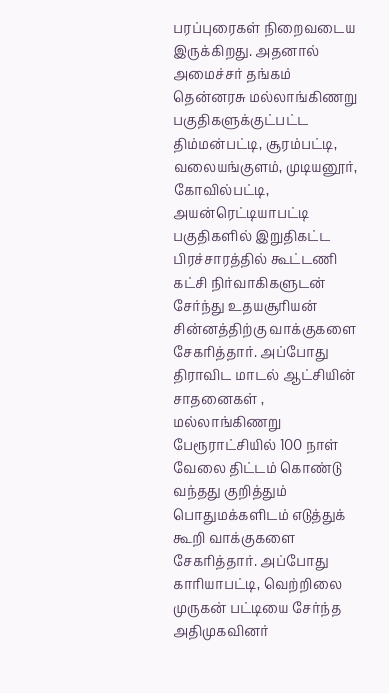பரப்புரைகள் நிறைவடைய இருக்கிறது. அதனால் அமைச்சர் தங்கம் தென்னரசு மல்லாங்கிணறு பகுதிகளுக்குட்பட்ட திம்மன்பட்டி, சூரம்பட்டி, வலையங்குளம், முடியனூர், கோவில்பட்டி, அயன்ரெட்டியாபட்டி பகுதிகளில் இறுதிகட்ட பிரச்சாரத்தில் கூட்டணி கட்சி நிர்வாகிகளுடன் சேர்ந்து உதயசூரியன் சின்னத்திற்கு வாக்குகளை சேகரித்தார். அப்போது திராவிட மாடல் ஆட்சியின் சாதனைகள் , மல்லாங்கிணறு பேரூராட்சியில் 100 நாள் வேலை திட்டம் கொண்டு வந்தது குறித்தும் பொதுமக்களிடம் எடுத்துக் கூறி வாக்குகளை சேகரித்தார். அப்போது காரியாபட்டி, வெற்றிலை முருகன் பட்டியை சேர்ந்த அதிமுகவினர்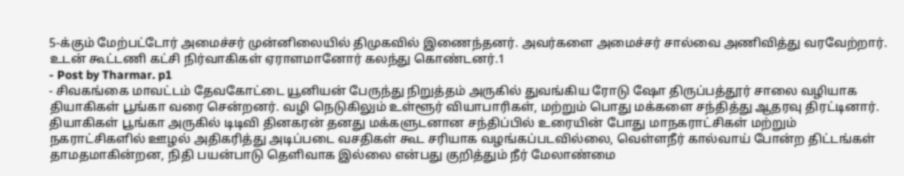5-க்கும் மேற்பட்டோர் அமைச்சர் முன்னிலையில் திமுகவில் இணைந்தனர். அவர்களை அமைச்சர் சால்வை அணிவித்து வரவேற்றார். உடன் கூட்டணி கட்சி நிர்வாகிகள் ஏராளமானோர் கலந்து கொண்டனர்.1
- Post by Tharmar. p1
- சிவகங்கை மாவட்டம் தேவகோட்டை யூனியன் பேருந்து நிறுத்தம் அருகில் துவங்கிய ரோடு ஷோ திருப்பத்தூர் சாலை வழியாக தியாகிகள் பூங்கா வரை சென்றனர். வழி நெடுகிலும் உள்ளூர் வியாபாரிகள், மற்றும் பொது மக்களை சந்தித்து ஆதரவு திரட்டினார். தியாகிகள் பூங்கா அருகில் டிடிவி தினகரன் தனது மக்களுடனான சந்திப்பில் உரையின் போது மாநகராட்சிகள் மற்றும் நகராட்சிகளில் ஊழல் அதிகரித்து அடிப்படை வசதிகள் கூட சரியாக வழங்கப்படவில்லை, வெள்ளநீர் கால்வாய் போன்ற திட்டங்கள் தாமதமாகின்றன, நிதி பயன்பாடு தெளிவாக இல்லை என்பது குறித்தும் நீர் மேலாண்மை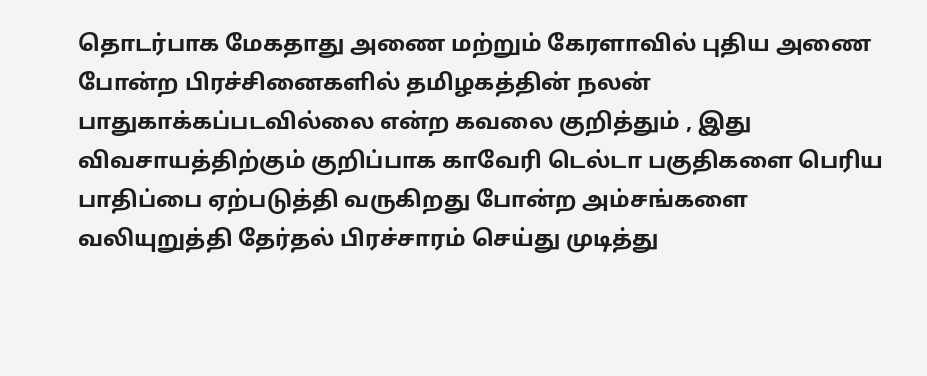தொடர்பாக மேகதாது அணை மற்றும் கேரளாவில் புதிய அணை போன்ற பிரச்சினைகளில் தமிழகத்தின் நலன் பாதுகாக்கப்படவில்லை என்ற கவலை குறித்தும் , இது விவசாயத்திற்கும் குறிப்பாக காவேரி டெல்டா பகுதிகளை பெரிய பாதிப்பை ஏற்படுத்தி வருகிறது போன்ற அம்சங்களை வலியுறுத்தி தேர்தல் பிரச்சாரம் செய்து முடித்து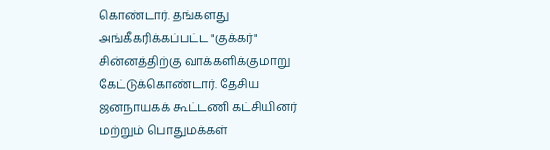கொண்டார். தங்களது அங்கீகரிக்கப்பட்ட "குக்கர்" சின்னத்திற்கு வாக்களிக்குமாறு கேட்டுக்கொண்டார். தேசிய ஜனநாயகக் கூட்டணி கட்சியினர் மற்றும் பொதுமக்கள்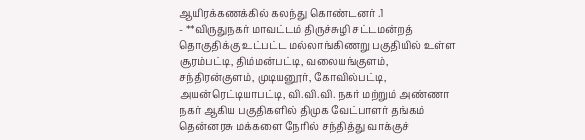ஆயிரக்கணக்கில் கலந்து கொண்டனர் .1
- **விருதுநகர் மாவட்டம் திருச்சுழி சட்டமன்றத் தொகுதிக்கு உட்பட்ட மல்லாங்கிணறு பகுதியில் உள்ள சூரம்பட்டி, திம்மன்பட்டி, வலையங்குளம், சந்திரன்குளம், முடியனூர், கோவில்பட்டி, அயன்ரெட்டியாபட்டி, வி.வி.வி. நகர் மற்றும் அண்ணா நகர் ஆகிய பகுதிகளில் திமுக வேட்பாளர் தங்கம் தென்னரசு மக்களை நேரில் சந்தித்து வாக்குச்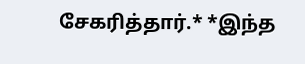சேகரித்தார்.* *இந்த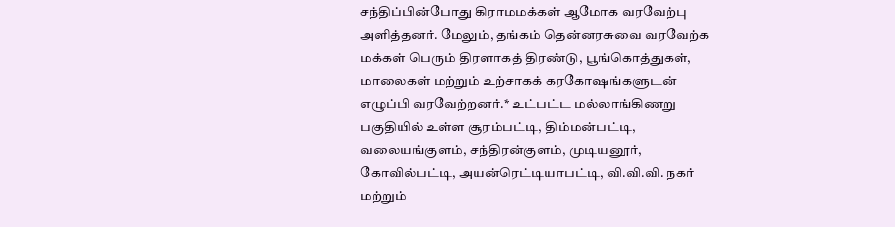சந்திப்பின்போது கிராமமக்கள் ஆமோக வரவேற்பு அளித்தனர். மேலும், தங்கம் தென்னரசுவை வரவேற்க மக்கள் பெரும் திரளாகத் திரண்டு, பூங்கொத்துகள், மாலைகள் மற்றும் உற்சாகக் கரகோஷங்களுடன் எழுப்பி வரவேற்றனர்.* உட்பட்ட மல்லாங்கிணறு பகுதியில் உள்ள சூரம்பட்டி, திம்மன்பட்டி, வலையங்குளம், சந்திரன்குளம், முடியனூர், கோவில்பட்டி, அயன்ரெட்டியாபட்டி, வி.வி.வி. நகர் மற்றும்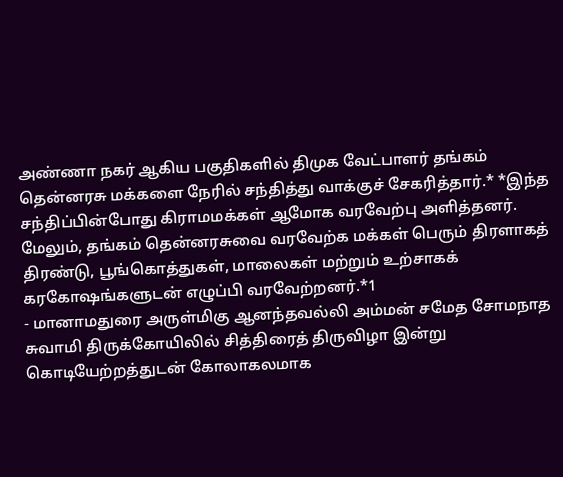அண்ணா நகர் ஆகிய பகுதிகளில் திமுக வேட்பாளர் தங்கம் தென்னரசு மக்களை நேரில் சந்தித்து வாக்குச் சேகரித்தார்.* *இந்த சந்திப்பின்போது கிராமமக்கள் ஆமோக வரவேற்பு அளித்தனர். மேலும், தங்கம் தென்னரசுவை வரவேற்க மக்கள் பெரும் திரளாகத் திரண்டு, பூங்கொத்துகள், மாலைகள் மற்றும் உற்சாகக் கரகோஷங்களுடன் எழுப்பி வரவேற்றனர்.*1
- மானாமதுரை அருள்மிகு ஆனந்தவல்லி அம்மன் சமேத சோமநாத சுவாமி திருக்கோயிலில் சித்திரைத் திருவிழா இன்று கொடியேற்றத்துடன் கோலாகலமாக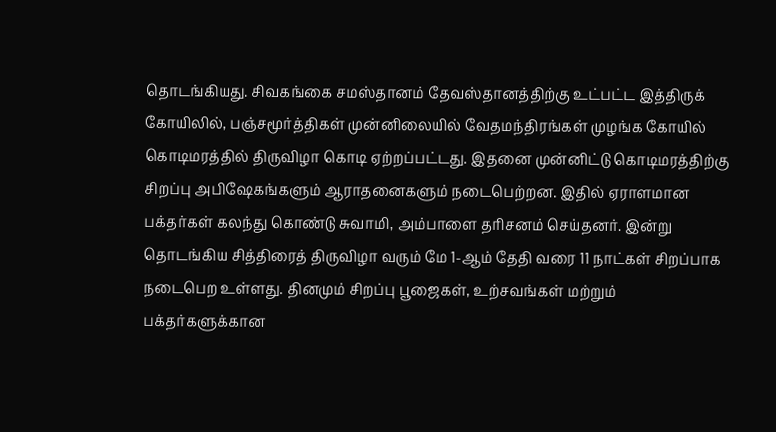தொடங்கியது. சிவகங்கை சமஸ்தானம் தேவஸ்தானத்திற்கு உட்பட்ட இத்திருக் கோயிலில், பஞ்சமூர்த்திகள் முன்னிலையில் வேதமந்திரங்கள் முழங்க கோயில் கொடிமரத்தில் திருவிழா கொடி ஏற்றப்பட்டது. இதனை முன்னிட்டு கொடிமரத்திற்கு சிறப்பு அபிஷேகங்களும் ஆராதனைகளும் நடைபெற்றன. இதில் ஏராளமான பக்தர்கள் கலந்து கொண்டு சுவாமி, அம்பாளை தரிசனம் செய்தனர். இன்று தொடங்கிய சித்திரைத் திருவிழா வரும் மே 1-ஆம் தேதி வரை 11 நாட்கள் சிறப்பாக நடைபெற உள்ளது. தினமும் சிறப்பு பூஜைகள், உற்சவங்கள் மற்றும் பக்தர்களுக்கான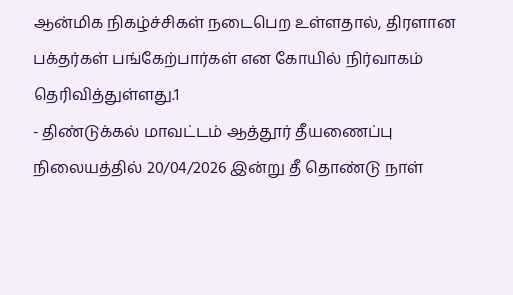ஆன்மிக நிகழ்ச்சிகள் நடைபெற உள்ளதால், திரளான பக்தர்கள் பங்கேற்பார்கள் என கோயில் நிர்வாகம் தெரிவித்துள்ளது.1
- திண்டுக்கல் மாவட்டம் ஆத்தூர் தீயணைப்பு நிலையத்தில் 20/04/2026 இன்று தீ தொண்டு நாள்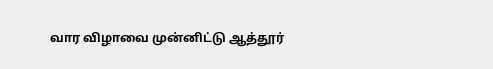வார விழாவை முன்னிட்டு ஆத்தூர்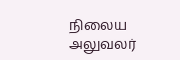நிலைய அலுவலர்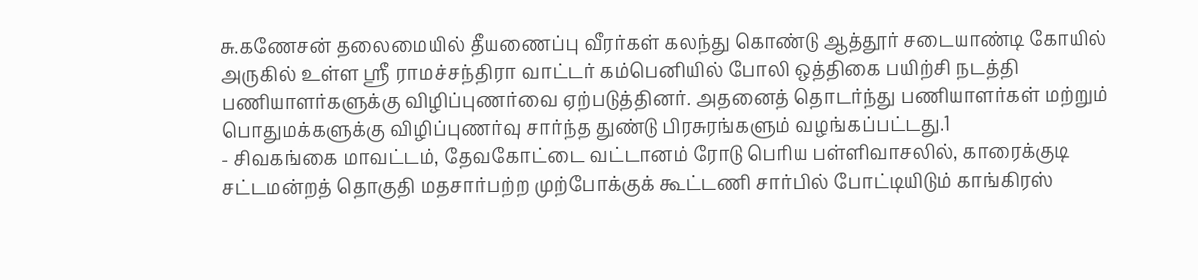சு.கணேசன் தலைமையில் தீயணைப்பு வீரர்கள் கலந்து கொண்டு ஆத்தூர் சடையாண்டி கோயில் அருகில் உள்ள ஸ்ரீ ராமச்சந்திரா வாட்டர் கம்பெனியில் போலி ஒத்திகை பயிற்சி நடத்தி பணியாளர்களுக்கு விழிப்புணர்வை ஏற்படுத்தினர். அதனைத் தொடர்ந்து பணியாளர்கள் மற்றும் பொதுமக்களுக்கு விழிப்புணர்வு சார்ந்த துண்டு பிரசுரங்களும் வழங்கப்பட்டது.1
- சிவகங்கை மாவட்டம், தேவகோட்டை வட்டானம் ரோடு பெரிய பள்ளிவாசலில், காரைக்குடி சட்டமன்றத் தொகுதி மதசார்பற்ற முற்போக்குக் கூட்டணி சார்பில் போட்டியிடும் காங்கிரஸ்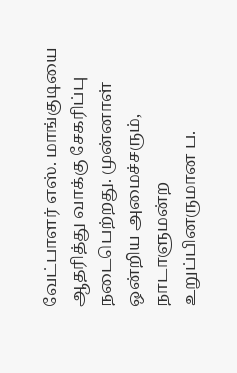வேட்பாளர் எஸ். மாங்குடியை ஆதரித்து வாக்கு சேகரிப்பு நடைபெற்றது. முன்னாள் ஒன்றிய அமைச்சரும், நாடாளுமன்ற உறுப்பினருமான ப.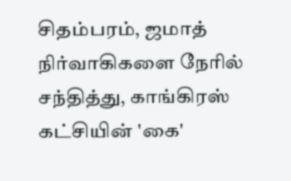சிதம்பரம், ஜமாத் நிர்வாகிகளை நேரில் சந்தித்து, காங்கிரஸ் கட்சியின் 'கை'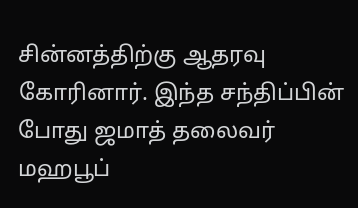சின்னத்திற்கு ஆதரவு கோரினார். இந்த சந்திப்பின் போது ஜமாத் தலைவர் மஹபூப்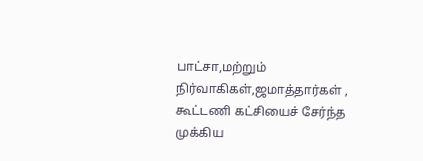பாட்சா,மற்றும் நிர்வாகிகள்,ஜமாத்தார்கள் , கூட்டணி கட்சியைச் சேர்ந்த முக்கிய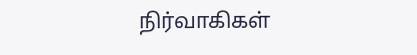நிர்வாகிகள்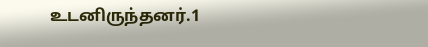உடனிருந்தனர்.1